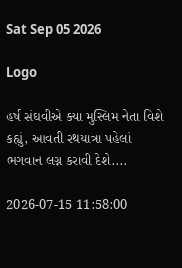Sat Sep 05 2026

Logo

હર્ષ સંઘવીએ ક્યા મુસ્લિમ નેતા વિશે કહ્યું, આવતી રથયાત્રા પહેલાં ભગવાન લગ્ન કરાવી દેશે....

2026-07-15 11:58:00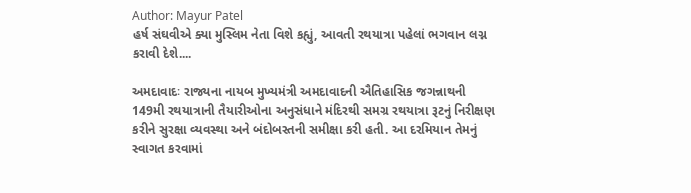Author: Mayur Patel
હર્ષ સંઘવીએ ક્યા મુસ્લિમ નેતા વિશે કહ્યું, આવતી રથયાત્રા પહેલાં ભગવાન લગ્ન કરાવી દેશે....

અમદાવાદઃ રાજ્યના નાયબ મુખ્યમંત્રી અમદાવાદની ઐતિહાસિક જગન્નાથની 149મી રથયાત્રાની તૈયારીઓના અનુસંધાને મંદિરથી સમગ્ર રથયાત્રા રૂટનું નિરીક્ષણ કરીને સુરક્ષા વ્યવસ્થા અને બંદોબસ્તની સમીક્ષા કરી હતી. આ દરમિયાન તેમનું સ્વાગત કરવામાં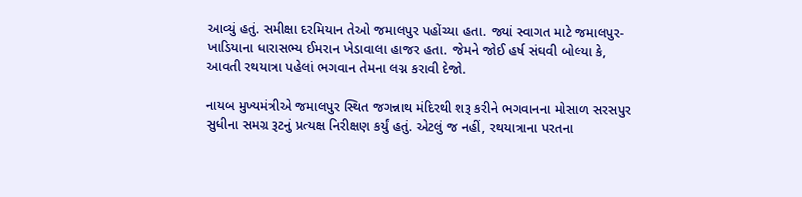આવ્યું હતું. સમીક્ષા દરમિયાન તેઓ જમાલપુર પહોંચ્યા હતા. જ્યાં સ્વાગત માટે જમાલપુર-ખાડિયાના ધારાસભ્ય ઈમરાન ખેડાવાલા હાજર હતા. જેમને જોઈ હર્ષ સંઘવી બોલ્યા કે, આવતી રથયાત્રા પહેલાં ભગવાન તેમના લગ્ન કરાવી દેજો.

નાયબ મુખ્યમંત્રીએ જમાલપુર સ્થિત જગન્નાથ મંદિરથી શરૂ કરીને ભગવાનના મોસાળ સરસપુર સુધીના સમગ્ર રૂટનું પ્રત્યક્ષ નિરીક્ષણ કર્યું હતું. એટલું જ નહીં, રથયાત્રાના પરતના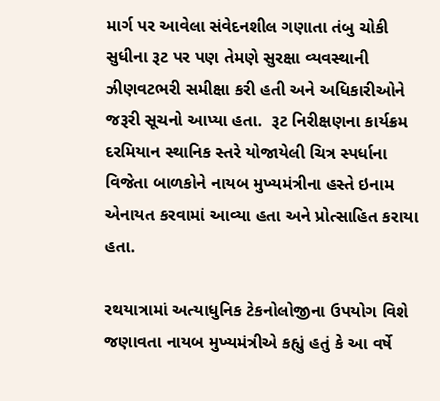માર્ગ પર આવેલા સંવેદનશીલ ગણાતા તંબુ ચોકી સુધીના રૂટ પર પણ તેમણે સુરક્ષા વ્યવસ્થાની ઝીણવટભરી સમીક્ષા કરી હતી અને અધિકારીઓને જરૂરી સૂચનો આપ્યા હતા.  રૂટ નિરીક્ષણના કાર્યક્રમ દરમિયાન સ્થાનિક સ્તરે યોજાયેલી ચિત્ર સ્પર્ધાના વિજેતા બાળકોને નાયબ મુખ્યમંત્રીના હસ્તે ઇનામ એનાયત કરવામાં આવ્યા હતા અને પ્રોત્સાહિત કરાયા હતા.

રથયાત્રામાં અત્યાધુનિક ટેકનોલોજીના ઉપયોગ વિશે જણાવતા નાયબ મુખ્યમંત્રીએ કહ્યું હતું કે આ વર્ષે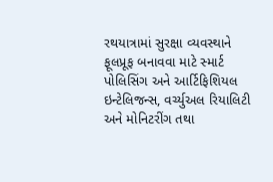રથયાત્રામાં સુરક્ષા વ્યવસ્થાને ફૂલપ્રૂફ બનાવવા માટે સ્માર્ટ પોલિસિંગ અને આર્ટિફિશિયલ ઇન્ટેલિજન્સ, વર્ચ્યુઅલ રિયાલિટી અને મોનિટરીંગ તથા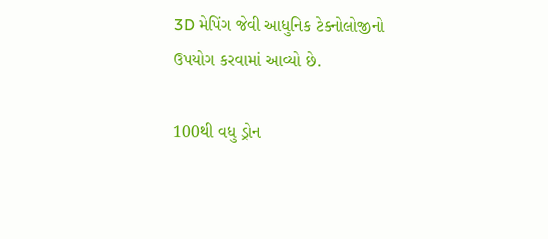3D મેપિંગ જેવી આધુનિક ટેક્નોલોજીનો ઉપયોગ કરવામાં આવ્યો છે.

100થી વધુ ડ્રોન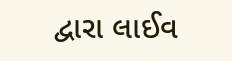દ્વારા લાઈવ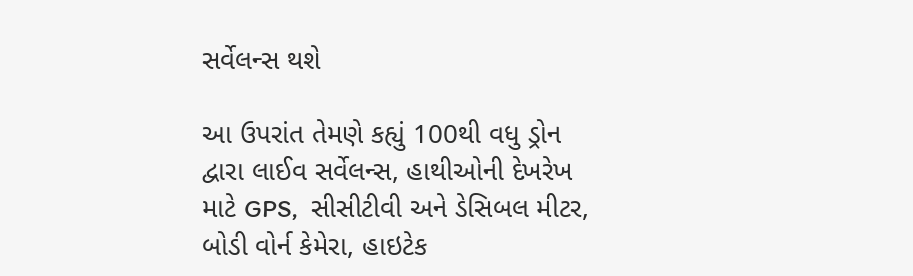સર્વેલન્સ થશે

આ ઉપરાંત તેમણે કહ્યું 100થી વધુ ડ્રોન દ્વારા લાઈવ સર્વેલન્સ, હાથીઓની દેખરેખ માટે GPS,  સીસીટીવી અને ડેસિબલ મીટર, બોડી વોર્ન કેમેરા, હાઇટેક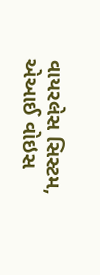વાયરલેસ સિસ્ટમ, એઆઈ વોઇસ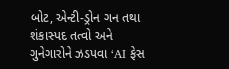બોટ, એન્ટી-ડ્રોન ગન તથા શંકાસ્પદ તત્વો અને ગુનેગારોને ઝડપવા ‘AI ફેસ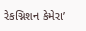રેકગ્નિશન કેમેરા’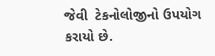જેવી  ટેકનોલોજીનો ઉપયોગ કરાયો છે.